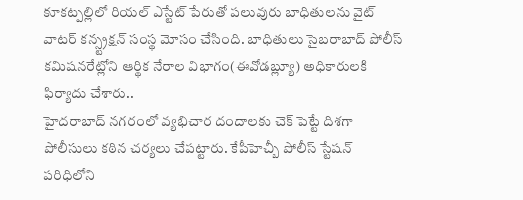కూకట్పల్లిలో రియల్ ఎస్టేట్ పేరుతో పలువురు బాధితులను వైట్ వాటర్ కన్స్ట్రక్షన్ సంస్థ మోసం చేసింది. బాధితులు సైబరాబాద్ పోలీస్ కమిషనరేట్లోని ఆర్థిక నేరాల విభాగం(ఈవోడబ్ల్యూ) అధికారులకి ఫిర్యాదు చేశారు..
హైదరాబాద్ నగరంలో వ్యభిచార దందాలకు చెక్ పెట్టే దిశగా పోలీసులు కఠిన చర్యలు చేపట్టారు. కేపీహెచ్బీ పోలీస్ స్టేషన్ పరిధిలోని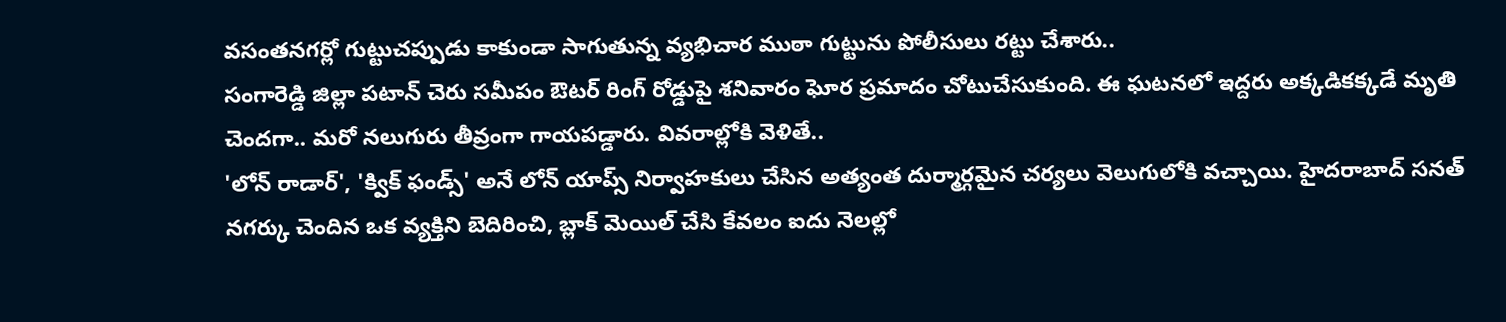వసంతనగర్లో గుట్టుచప్పుడు కాకుండా సాగుతున్న వ్యభిచార ముఠా గుట్టును పోలీసులు రట్టు చేశారు..
సంగారెడ్డి జిల్లా పటాన్ చెరు సమీపం ఔటర్ రింగ్ రోడ్డుపై శనివారం ఘోర ప్రమాదం చోటుచేసుకుంది. ఈ ఘటనలో ఇద్దరు అక్కడికక్కడే మృతి చెందగా.. మరో నలుగురు తీవ్రంగా గాయపడ్డారు. వివరాల్లోకి వెళితే..
'లోన్ రాడార్', 'క్విక్ ఫండ్స్' అనే లోన్ యాప్స్ నిర్వాహకులు చేసిన అత్యంత దుర్మార్గమైన చర్యలు వెలుగులోకి వచ్చాయి. హైదరాబాద్ సనత్ నగర్కు చెందిన ఒక వ్యక్తిని బెదిరించి, బ్లాక్ మెయిల్ చేసి కేవలం ఐదు నెలల్లో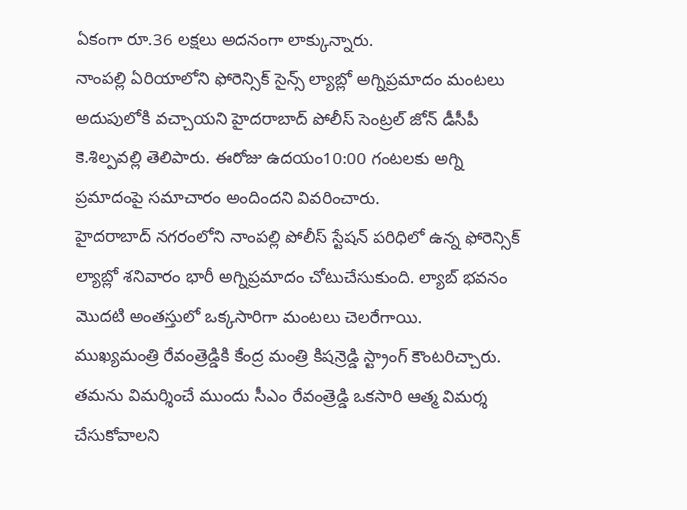ఏకంగా రూ.36 లక్షలు అదనంగా లాక్కున్నారు.
నాంపల్లి ఏరియాలోని ఫోరెన్సిక్ సైన్స్ ల్యాబ్లో అగ్నిప్రమాదం మంటలు అదుపులోకి వచ్చాయని హైదరాబాద్ పోలీస్ సెంట్రల్ జోన్ డీసీపీ కె.శిల్పవల్లి తెలిపారు. ఈరోజు ఉదయం10:00 గంటలకు అగ్ని ప్రమాదంపై సమాచారం అందిందని వివరించారు.
హైదరాబాద్ నగరంలోని నాంపల్లి పోలీస్ స్టేషన్ పరిధిలో ఉన్న ఫోరెన్సిక్ ల్యాబ్లో శనివారం భారీ అగ్నిప్రమాదం చోటుచేసుకుంది. ల్యాబ్ భవనం మొదటి అంతస్తులో ఒక్కసారిగా మంటలు చెలరేగాయి.
ముఖ్యమంత్రి రేవంత్రెడ్డికి కేంద్ర మంత్రి కిషన్రెడ్డి స్ట్రాంగ్ కౌంటరిచ్చారు. తమను విమర్శించే ముందు సీఎం రేవంత్రెడ్డి ఒకసారి ఆత్మ విమర్శ చేసుకోవాలని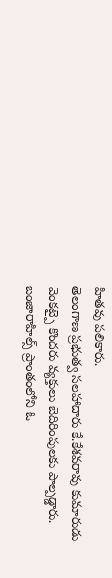హితవు పలికారు.
తెలంగాణ ప్రభుత్వ సలహాదారు కే.కేశవరావు కుమారుడు వెంకట్పై కొందరు వ్యక్తులు బెదిరింపులకు పాల్పడ్డారు. బంజారాహిల్స్ ప్రాంతంలోని ఓ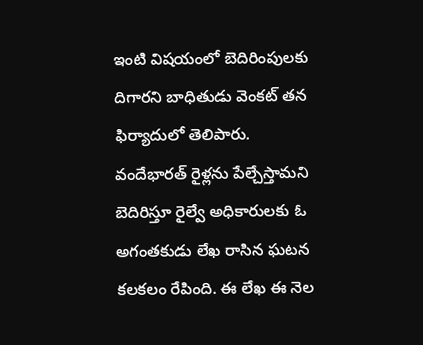ఇంటి విషయంలో బెదిరింపులకు దిగారని బాధితుడు వెంకట్ తన ఫిర్యాదులో తెలిపారు.
వందేభారత్ రైళ్లను పేల్చేస్తామని బెదిరిస్తూ రైల్వే అధికారులకు ఓ అగంతకుడు లేఖ రాసిన ఘటన కలకలం రేపింది. ఈ లేఖ ఈ నెల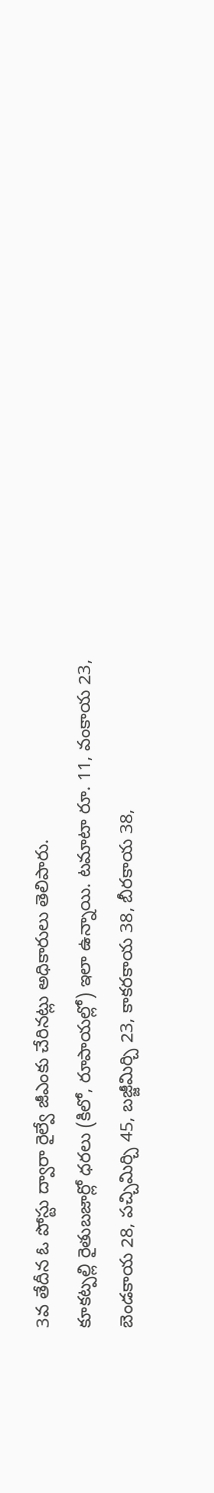3వ తేదీన ఓ పోస్టు ద్వారా రైల్వే జీఎంకు చేరినట్లు అధికారులు తెలిపారు.
కూకట్పల్లి రైతుబజార్లో ధరలు (కిలో, రూపాయల్లో) ఇలా ఉన్నాయి. టమాటా రూ. 11, వంకాయ 23, బెండకాయ 28, పచ్చిమిర్చి 45, బజ్జీమిర్చి 23, కాకరకాయ 38, బీరకాయ 38,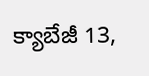క్యాబేజీ 13,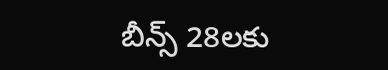బీన్స్ 28లకు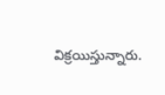విక్రయిస్తున్నారు.